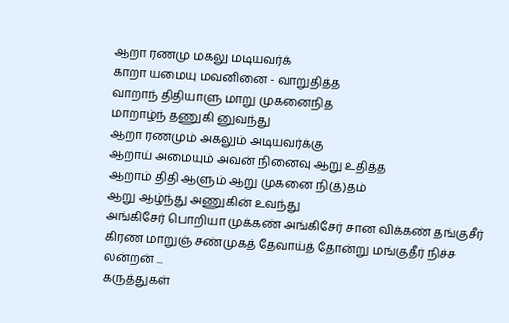ஆறா ரணமு மகலு மடியவர்க்
காறா யமையு மவனினை - வாறுதித்த
வாறாந் திதியாளு மாறு முகனைநித
மாறாழ்ந் தணுகி னுவந்து
ஆறா ரணமும் அகலும் அடியவர்க்கு
ஆறாய் அமையும் அவன் நினைவு ஆறு உதித்த
ஆறாம் திதி ஆளும் ஆறு முகனை நி(த்)தம்
ஆறு ஆழ்ந்து அணுகின் உவந்து
அங்கிசேர் பொறியா முக்கண் அங்கிசேர் சான விக்கண் தங்குசீர் கிரண மாறுஞ் சண்முகத் தேவாய்த் தோன்று மங்குதீர் நிச்ச லன்றன் ...
கருத்துகள்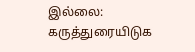இல்லை:
கருத்துரையிடுக